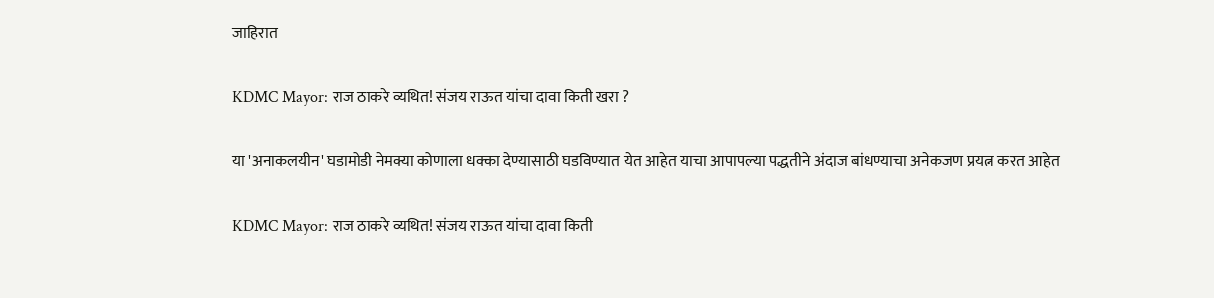जाहिरात

KDMC Mayor: राज ठाकरे व्यथित! संजय राऊत यांचा दावा किती खरा ?

या 'अनाकलयीन' घडामोडी नेमक्या कोणाला धक्का देण्यासाठी घडविण्यात येत आहेत याचा आपापल्या पद्धतीने अंदाज बांधण्याचा अनेकजण प्रयत्न करत आहेत

KDMC Mayor: राज ठाकरे व्यथित! संजय राऊत यांचा दावा किती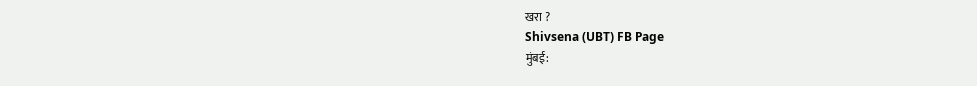खरा ?
Shivsena (UBT) FB Page
मुंबई: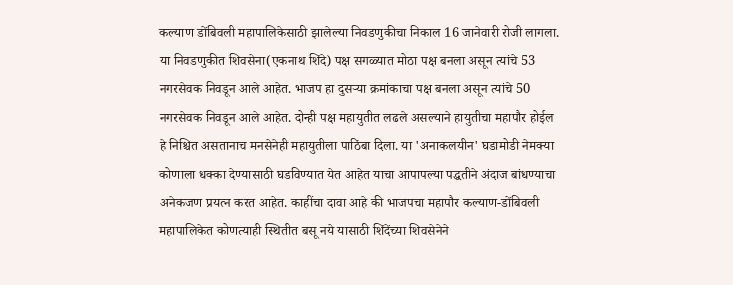कल्याण डोंबिवली महापालिकेसाठी झालेल्या निवडणुकीचा निकाल 16 जानेवारी रोजी लागला. या निवडणुकीत शिवसेना(एकनाथ शिंदे) पक्ष सगळ्यात मोठा पक्ष बनला असून त्यांचे 53 नगरसेवक निवडून आले आहेत. भाजप हा दुसऱ्या क्रमांकाचा पक्ष बनला असून त्यांचे 50 नगरसेवक निवडून आले आहेत. दोन्ही पक्ष महायुतीत लढले असल्याने हायुतीचा महापौर होईल हे निश्चित असतानाच मनसेनेही महायुतीला पाठिंबा दिला. या 'अनाकलयीन' घडामोडी नेमक्या कोणाला धक्का देण्यासाठी घडविण्यात येत आहेत याचा आपापल्या पद्धतीने अंदाज बांधण्याचा अनेकजण प्रयत्न करत आहेत. काहींचा दावा आहे की भाजपचा महापौर कल्याण-डोंबिवली महापालिकेत कोणत्याही स्थितीत बसू नये यासाठी शिंदेंच्या शिवसेनेने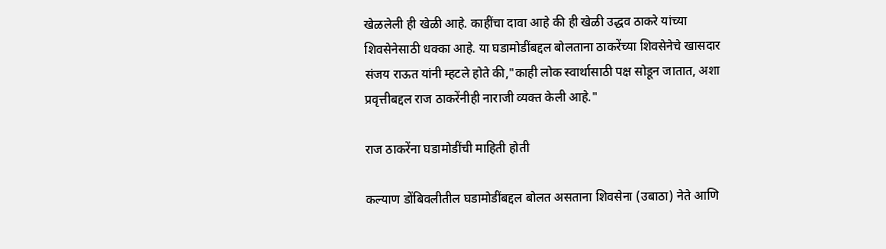खेळलेली ही खेळी आहे. काहींचा दावा आहे की ही खेळी उद्धव ठाकरे यांच्या शिवसेनेसाठी धक्का आहे. या घडामोडींबद्दल बोलताना ठाकरेंच्या शिवसेनेचे खासदार संजय राऊत यांनी म्हटले होते की,"काही लोक स्वार्थासाठी पक्ष सोडून जातात, अशा प्रवृत्तीबद्दल राज ठाकरेंनीही नाराजी व्यक्त केली आहे."

राज ठाकरेंना घडामोडींची माहिती होती

कल्याण डोंबिवलीतील घडामोडींबद्दल बोलत असताना शिवसेना (उबाठा) नेते आणि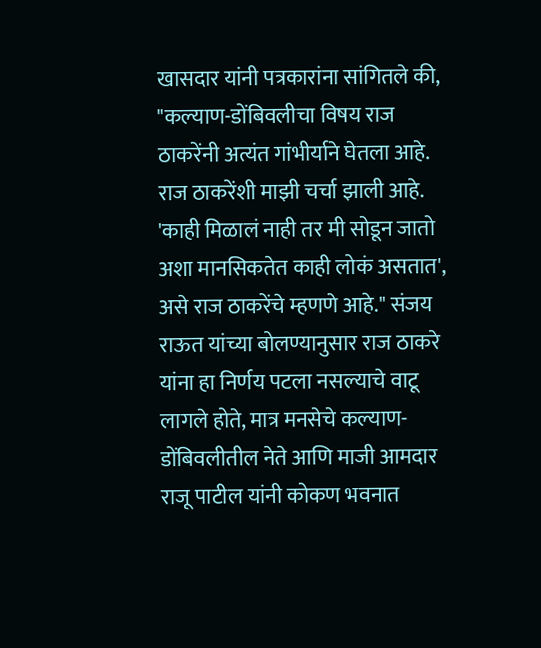खासदार यांनी पत्रकारांना सांगितले की, "कल्याण-डोंबिवलीचा विषय राज ठाकरेंनी अत्यंत गांभीर्याने घेतला आहे. राज ठाकरेंशी माझी चर्चा झाली आहे. 'काही मिळालं नाही तर मी सोडून जातो अशा मानसिकतेत काही लोकं असतात', असे राज ठाकरेंचे म्हणणे आहे." संजय राऊत यांच्या बोलण्यानुसार राज ठाकरे यांना हा निर्णय पटला नसल्याचे वाटू लागले होते, मात्र मनसेचे कल्याण-डोंबिवलीतील नेते आणि माजी आमदार राजू पाटील यांनी कोकण भवनात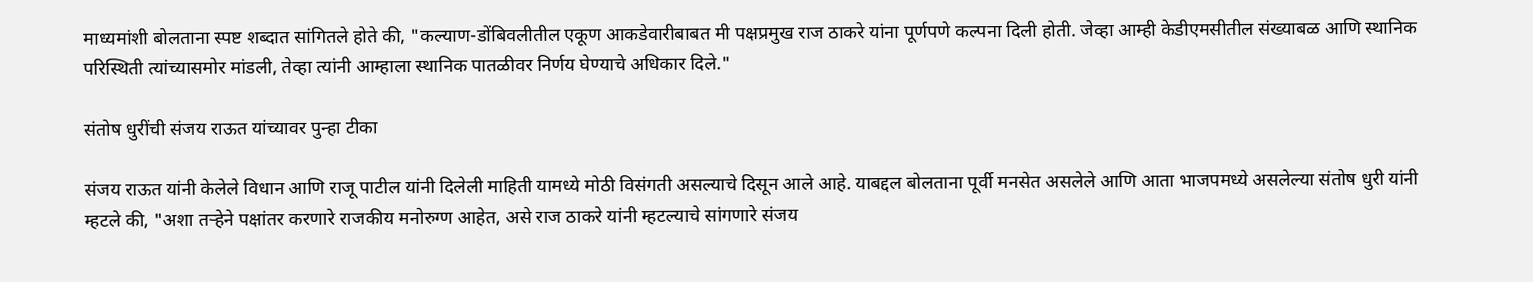माध्यमांशी बोलताना स्पष्ट शब्दात सांगितले होते की, "कल्याण-डोंबिवलीतील एकूण आकडेवारीबाबत मी पक्षप्रमुख राज ठाकरे यांना पूर्णपणे कल्पना दिली होती. जेव्हा आम्ही केडीएमसीतील संख्याबळ आणि स्थानिक परिस्थिती त्यांच्यासमोर मांडली, तेव्हा त्यांनी आम्हाला स्थानिक पातळीवर निर्णय घेण्याचे अधिकार दिले."

संतोष धुरींची संजय राऊत यांच्यावर पुन्हा टीका

संजय राऊत यांनी केलेले विधान आणि राजू पाटील यांनी दिलेली माहिती यामध्ये मोठी विसंगती असल्याचे दिसून आले आहे. याबद्दल बोलताना पूर्वी मनसेत असलेले आणि आता भाजपमध्ये असलेल्या संतोष धुरी यांनी म्हटले की, "अशा तऱ्हेने पक्षांतर करणारे राजकीय मनोरुग्ण आहेत, असे राज ठाकरे यांनी म्हटल्याचे सांगणारे संजय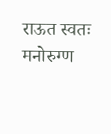राऊत स्वतः मनोरुग्ण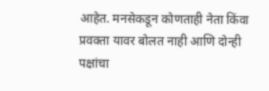आहेत. मनसेकडून कोणताही नेता किंवा प्रवक्ता यावर बोलत नाही आणि दोन्ही पक्षांचा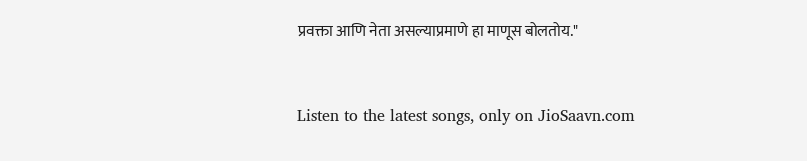प्रवक्ता आणि नेता असल्याप्रमाणे हा माणूस बोलतोय."


Listen to the latest songs, only on JioSaavn.com